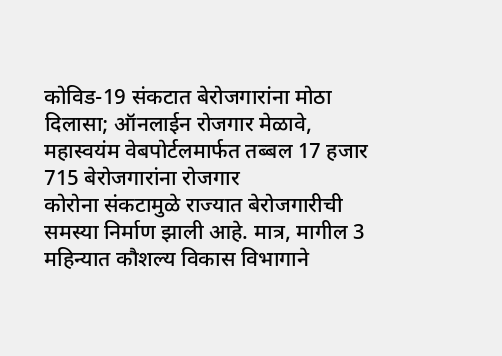कोविड-19 संकटात बेरोजगारांना मोठा दिलासा; ऑनलाईन रोजगार मेळावे, महास्वयंम वेबपोर्टलमार्फत तब्बल 17 हजार 715 बेरोजगारांना रोजगार
कोरोना संकटामुळे राज्यात बेरोजगारीची समस्या निर्माण झाली आहे. मात्र, मागील 3 महिन्यात कौशल्य विकास विभागाने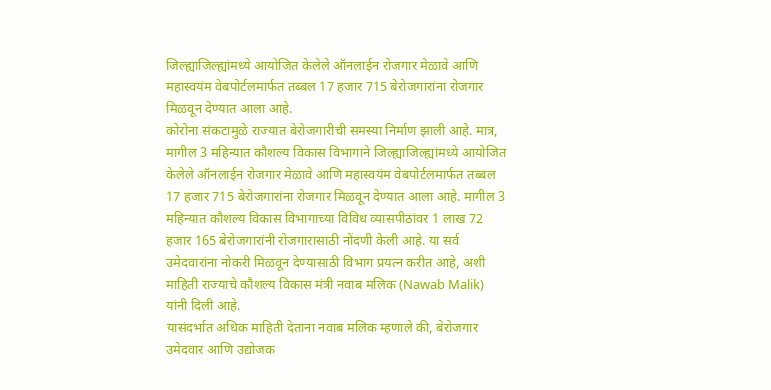जिल्ह्याजिल्ह्यांमध्ये आयोजित केलेले ऑनलाईन रोजगार मेळावे आणि महास्वयंम वेबपोर्टलमार्फत तब्बल 17 हजार 715 बेरोजगारांना रोजगार मिळवून देण्यात आला आहे.
कोरोना संकटामुळे राज्यात बेरोजगारीची समस्या निर्माण झाली आहे. मात्र, मागील 3 महिन्यात कौशल्य विकास विभागाने जिल्ह्याजिल्ह्यांमध्ये आयोजित केलेले ऑनलाईन रोजगार मेळावे आणि महास्वयंम वेबपोर्टलमार्फत तब्बल 17 हजार 715 बेरोजगारांना रोजगार मिळवून देण्यात आला आहे. मागील 3 महिन्यात कौशल्य विकास विभागाच्या विविध व्यासपीठांवर 1 लाख 72 हजार 165 बेरोजगारांनी रोजगारासाठी नोंदणी केली आहे. या सर्व उमेदवारांना नोकरी मिळवून देण्यासाठी विभाग प्रयत्न करीत आहे, अशी माहिती राज्याचे कौशल्य विकास मंत्री नवाब मलिक (Nawab Malik) यांनी दिली आहे.
यासंदर्भात अधिक माहिती देताना नवाब मलिक म्हणाले की, बेरोजगार उमेदवार आणि उद्योजक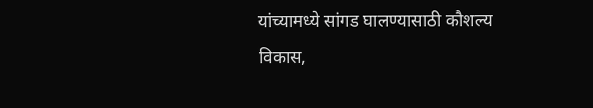यांच्यामध्ये सांगड घालण्यासाठी कौशल्य विकास,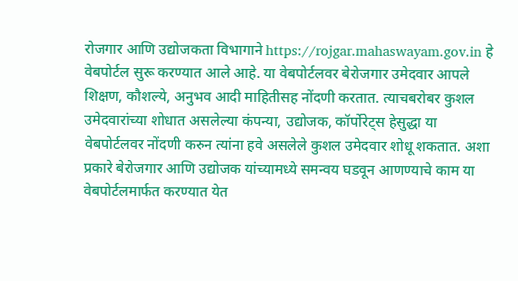रोजगार आणि उद्योजकता विभागाने https://rojgar.mahaswayam.gov.in हे वेबपोर्टल सुरू करण्यात आले आहे. या वेबपोर्टलवर बेरोजगार उमेदवार आपले शिक्षण, कौशल्ये, अनुभव आदी माहितीसह नोंदणी करतात. त्याचबरोबर कुशल उमेदवारांच्या शोधात असलेल्या कंपन्या, उद्योजक, कॉर्पोरेट्स हेसुद्धा या वेबपोर्टलवर नोंदणी करुन त्यांना हवे असलेले कुशल उमेदवार शोधू शकतात. अशा प्रकारे बेरोजगार आणि उद्योजक यांच्यामध्ये समन्वय घडवून आणण्याचे काम या वेबपोर्टलमार्फत करण्यात येत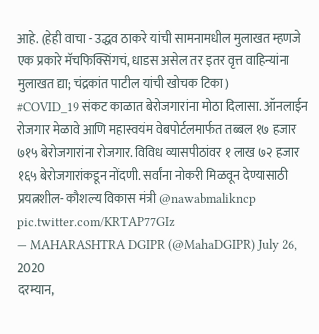आहे. (हेही वाचा - उद्धव ठाकरे यांची सामनामधील मुलाखत म्हणजे एक प्रकारे मॅचफिक्सिंगचं, धाडस असेल तर इतर वृत्त वाहिन्यांना मुलाखत द्या; चंद्रकांत पाटील यांची खोचक टिका)
#COVID_19 संकट काळात बेरोजगारांना मोठा दिलासा. ऑनलाईन रोजगार मेळावे आणि महास्वयंम वेबपोर्टलमार्फत तब्बल १७ हजार ७१५ बेरोजगारांना रोजगार. विविध व्यासपीठांवर १ लाख ७२ हजार १६५ बेरोजगारांकडून नोंदणी. सर्वांना नोकरी मिळवून देण्यासाठी प्रयत्नशील- कौशल्य विकास मंत्री @nawabmalikncp pic.twitter.com/KRTAP77GIz
— MAHARASHTRA DGIPR (@MahaDGIPR) July 26, 2020
दरम्यान,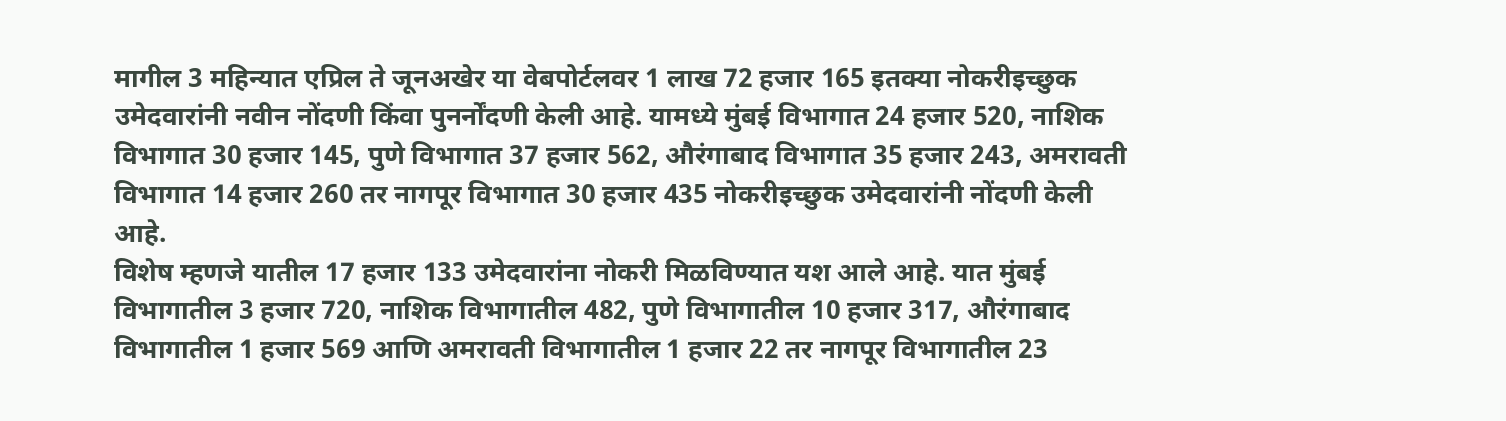मागील 3 महिन्यात एप्रिल ते जूनअखेर या वेबपोर्टलवर 1 लाख 72 हजार 165 इतक्या नोकरीइच्छुक उमेदवारांनी नवीन नोंदणी किंवा पुनर्नोंदणी केली आहे. यामध्ये मुंबई विभागात 24 हजार 520, नाशिक विभागात 30 हजार 145, पुणे विभागात 37 हजार 562, औरंगाबाद विभागात 35 हजार 243, अमरावती विभागात 14 हजार 260 तर नागपूर विभागात 30 हजार 435 नोकरीइच्छुक उमेदवारांनी नोंदणी केली आहे.
विशेष म्हणजे यातील 17 हजार 133 उमेदवारांना नोकरी मिळविण्यात यश आले आहे. यात मुंबई विभागातील 3 हजार 720, नाशिक विभागातील 482, पुणे विभागातील 10 हजार 317, औरंगाबाद विभागातील 1 हजार 569 आणि अमरावती विभागातील 1 हजार 22 तर नागपूर विभागातील 23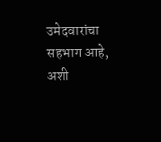उमेदवारांचा सहभाग आहे, अशी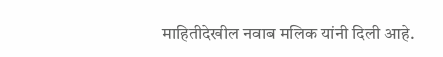माहितीदेखील नवाब मलिक यांनी दिली आहे.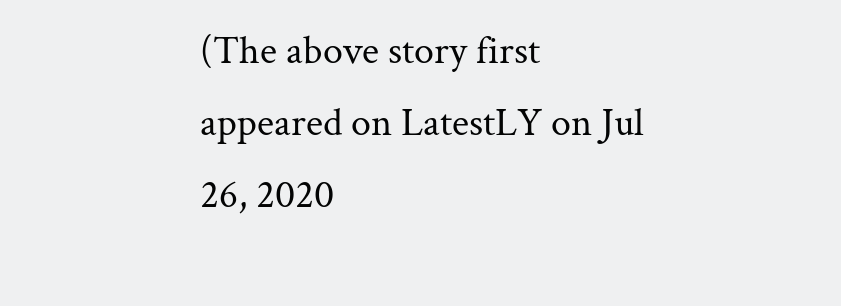(The above story first appeared on LatestLY on Jul 26, 2020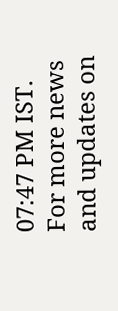07:47 PM IST. For more news and updates on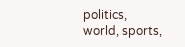politics, world, sports,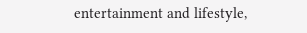entertainment and lifestyle,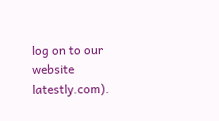log on to our website latestly.com).